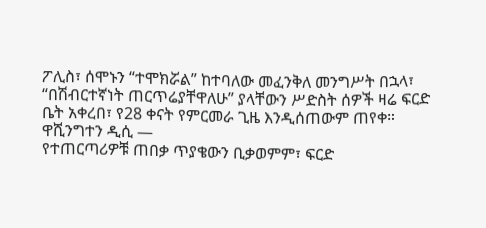ፖሊስ፣ ሰሞኑን “ተሞክሯል” ከተባለው መፈንቅለ መንግሥት በኋላ፣ “በሽብርተኛነት ጠርጥሬያቸዋለሁ” ያላቸውን ሥድስት ሰዎች ዛሬ ፍርድ ቤት አቀረበ፣ የ28 ቀናት የምርመራ ጊዜ እንዲሰጠውም ጠየቀ።
ዋሺንግተን ዲሲ —
የተጠርጣሪዎቹ ጠበቃ ጥያቄውን ቢቃወምም፣ ፍርድ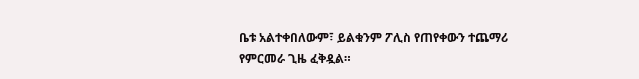ቤቱ አልተቀበለውም፣ ይልቁንም ፖሊስ የጠየቀውን ተጨማሪ የምርመራ ጊዜ ፈቅዷል።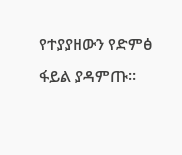የተያያዘውን የድምፅ ፋይል ያዳምጡ።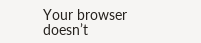Your browser doesn’t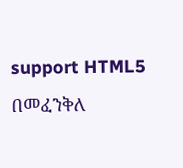support HTML5
በመፈንቅለ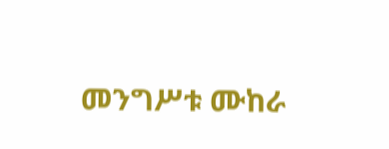መንግሥቱ ሙከራ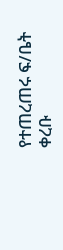የተጠረጠሩ ፍ/ቤት ቀረቡ